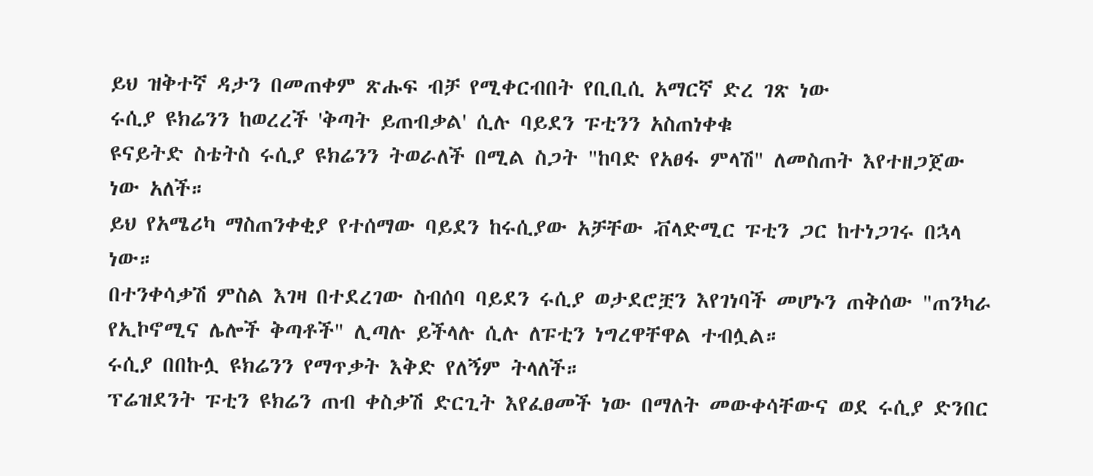ይህ ዝቅተኛ ዳታን በመጠቀም ጽሑፍ ብቻ የሚቀርብበት የቢቢሲ አማርኛ ድረ ገጽ ነው
ሩሲያ ዩክሬንን ከወረረች 'ቅጣት ይጠብቃል' ሲሉ ባይደን ፑቲንን አስጠነቀቁ
ዩናይትድ ስቴትስ ሩሲያ ዩክሬንን ትወራለች በሚል ስጋት "ከባድ የአፀፋ ምላሽ" ለመስጠት እየተዘጋጀው ነው አለች።
ይህ የአሜሪካ ማስጠንቀቂያ የተሰማው ባይደን ከሩሲያው አቻቸው ቭላድሚር ፑቲን ጋር ከተነጋገሩ በኋላ ነው።
በተንቀሳቃሽ ምስል እገዛ በተደረገው ስብሰባ ባይደን ሩሲያ ወታደሮቿን እየገነባች መሆኑን ጠቅሰው "ጠንካራ የኢኮኖሚና ሌሎች ቅጣቶች" ሊጣሉ ይችላሉ ሲሉ ለፑቲን ነግረዋቸዋል ተብሏል።
ሩሲያ በበኩሏ ዩክሬንን የማጥቃት እቅድ የለኝም ትላለች።
ፕሬዝደንት ፑቲን ዩክሬን ጠብ ቀስቃሽ ድርጊት እየፈፀመች ነው በማለት መውቀሳቸውና ወደ ሩሲያ ድንበር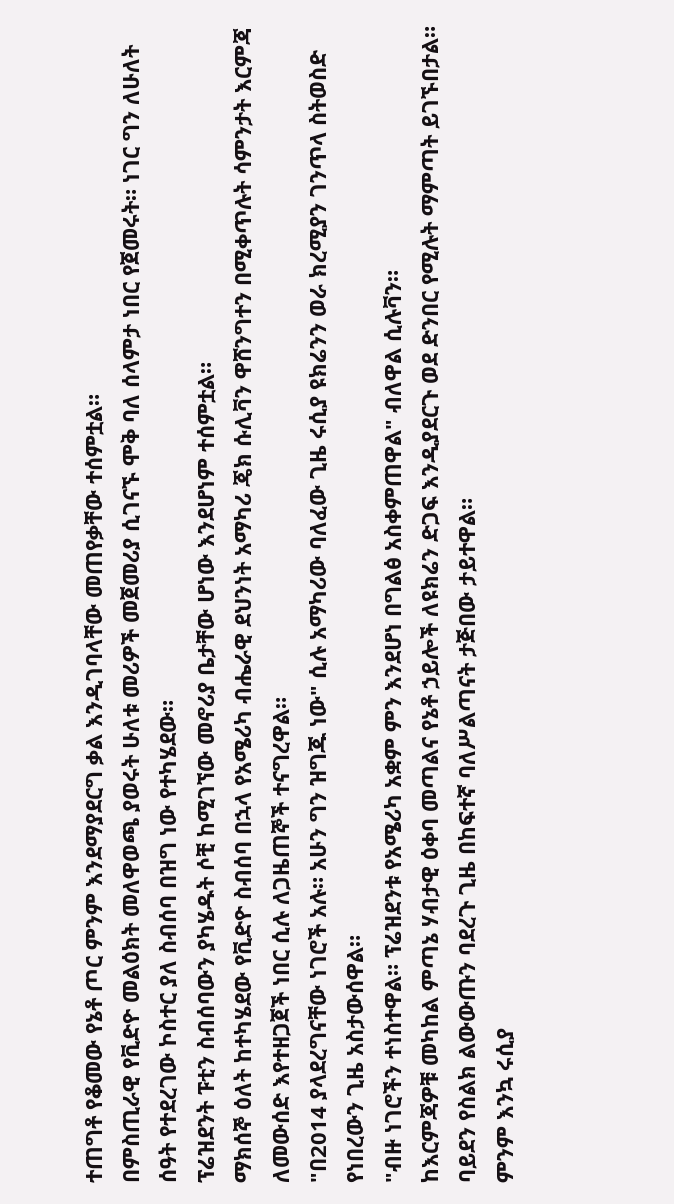ተጠግቶ የቆመው የኔቶ ጦር ምንም እንደማያደርግ ቃል እንዲገባላቸው መጠየቃቸው ተሰምቷል።
በምስጢራዊ የቪድዮ መልዕክት መለዋወጫ ያወሩት ሁለቱ መሪዎች መጀመሪያ ሲገናኙ ሞቅ ባለ ሰላምታ ነበር የጀመሩት። ነገር ግን ለሁለት ሰዓት የተደረገው ኮስተር ያለ ስብሰባ በዝግ ነው የተካሄደው።
ፕሬዝደንት ፑቲን ስብሰባውን ያካሄዱት ሶቺ ከሚገኘው መኖሪያ ቤታቸው ሆነው እንደሆነም ተሰምቷል።
ማክሰኞ ዕለት ከተካሄደው የቪድዮ ስብሰባ በኋላ የአሜሪካ ብሔራዊ ደህንነት አማካሪ ጄክ ሱሊቫን ዋሸንግተን በሚቀጥሉት ሳምንታት እርምጃ ለመውሰድ እየተዘጋጀች ነበር ሲሉ ለጋዜጠኞች ተናግረዋል።
"በ2014 ያላደረግናቸው ነገሮች አሉ። አሁን ግን ዝግጁ ነው" ሲሉ አማካሪው ባለፈው ጊዜ ሩሲያ ዩክሬንን ወራ ክረሚያን ገንጥላ ስትወስድ የነበረውን ጊዜ አስታውሰዋል።
"ብዙ ነገሮችን ተነስተዋል። ፕሬዝደንቱ የአሜሪካ አቋም ምን እንደሆነ በግልፅ አስቀምጠዋል" ብለዋል ሲሉቫን።
ከእርምጃዎቹ መካከል ምጣኔ ሃብታዊ ዕቀባ መጣልና የኔቶ ኃይሎች ለዩክሬን ድጋፍ እንዲያደርጉ ወደ ድንበር የሚሉት ማምጣት ይገኙበታል።
ባይደን የስልክ ልውውጡን ባደረጉ ጊዜ በከፍተኛ ባለሥልጣናት ታጅበው ታይተዋል።
ምንም እንኳ ሩሲያ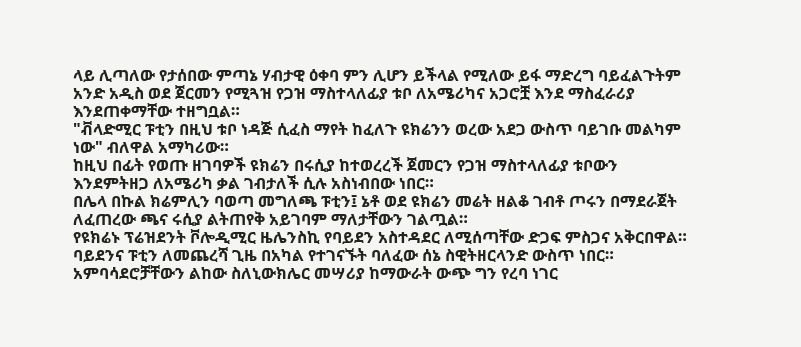ላይ ሊጣለው የታሰበው ምጣኔ ሃብታዊ ዕቀባ ምን ሊሆን ይችላል የሚለው ይፋ ማድረግ ባይፈልጉትም አንድ አዲስ ወደ ጀርመን የሚጓዝ የጋዝ ማስተላለፊያ ቱቦ ለአሜሪካና አጋሮቿ እንደ ማስፈራሪያ እንደጠቀማቸው ተዘግቧል።
"ቭላድሚር ፑቲን በዚህ ቱቦ ነዳጅ ሲፈስ ማየት ከፈለጉ ዩክሬንን ወረው አደጋ ውስጥ ባይገቡ መልካም ነው" ብለዋል አማካሪው።
ከዚህ በፊት የወጡ ዘገባዎች ዩክሬን በሩሲያ ከተወረረች ጀመርን የጋዝ ማስተላለፊያ ቱቦውን እንደምትዘጋ ለአሜሪካ ቃል ገብታለች ሲሉ አስነብበው ነበር።
በሌላ በኩል ክሬምሊን ባወጣ መግለጫ ፑቲን፤ ኔቶ ወደ ዩክሬን መሬት ዘልቆ ገብቶ ጦሩን በማደራጀት ለፈጠረው ጫና ሩሲያ ልትጠየቅ አይገባም ማለታቸውን ገልጧል።
የዩክሬኑ ፕሬዝደንት ቮሎዲሚር ዜሌንስኪ የባይደን አስተዳደር ለሚሰጣቸው ድጋፍ ምስጋና አቅርበዋል።
ባይደንና ፑቲን ለመጨረሻ ጊዜ በአካል የተገናኙት ባለፈው ሰኔ ስዊትዘርላንድ ውስጥ ነበር። አምባሳደሮቻቸውን ልከው ስለኒውክሌር መሣሪያ ከማውራት ውጭ ግን የረባ ነገር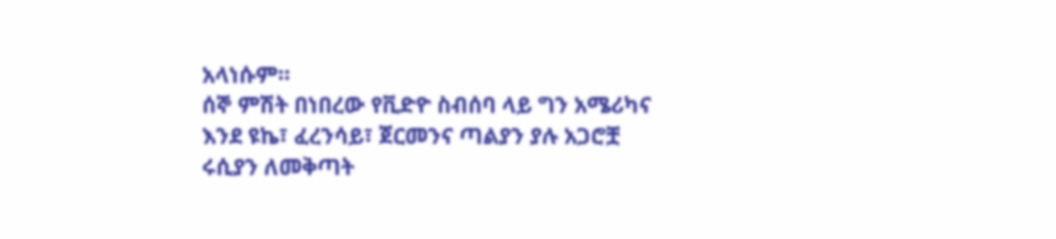አላነሱም።
ሰኞ ምሽት በነበረው የቪድዮ ስብሰባ ላይ ግን አሜሪካና እንደ ዩኬ፣ ፈረንሳይ፣ ጀርመንና ጣልያን ያሉ አጋሮቿ ሩሲያን ለመቅጣት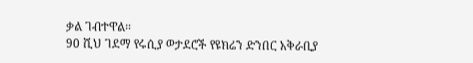ቃል ገብተዋል።
90 ሺህ ገደማ የሩሲያ ወታደሮች የዩክሬን ድንበር አቅራቢያ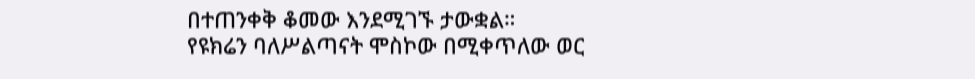በተጠንቀቅ ቆመው እንደሚገኙ ታውቋል።
የዩክሬን ባለሥልጣናት ሞስኮው በሚቀጥለው ወር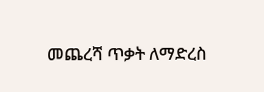መጨረሻ ጥቃት ለማድረስ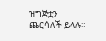ዝግጅቷን ጨርሳለች ይላሉ።